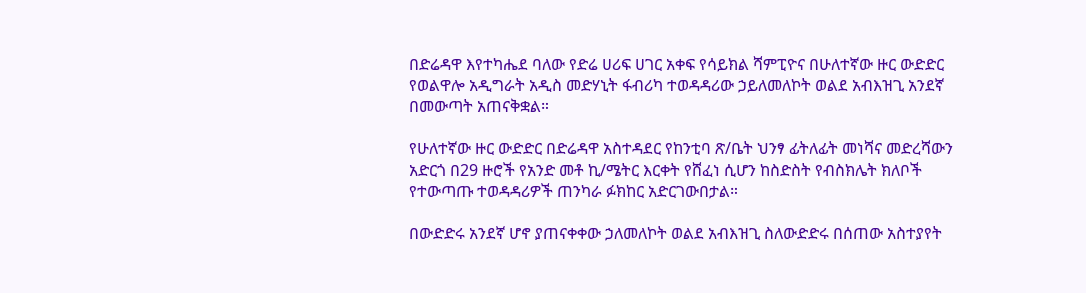በድሬዳዋ እየተካሔደ ባለው የድሬ ሀሪፍ ሀገር አቀፍ የሳይክል ሻምፒዮና በሁለተኛው ዙር ውድድር የወልዋሎ አዲግራት አዲስ መድሃኒት ፋብሪካ ተወዳዳሪው ኃይለመለኮት ወልደ አብእዝጊ አንደኛ በመውጣት አጠናቅቋል።

የሁለተኛው ዙር ውድድር በድሬዳዋ አስተዳደር የከንቲባ ጽ/ቤት ህንፃ ፊትለፊት መነሻና መድረሻውን አድርጎ በ29 ዙሮች የአንድ መቶ ኪ/ሜትር እርቀት የሸፈነ ሲሆን ከስድስት የብስክሌት ክለቦች የተውጣጡ ተወዳዳሪዎች ጠንካራ ፉክከር አድርገውበታል።

በውድድሩ አንደኛ ሆኖ ያጠናቀቀው ኃለመለኮት ወልደ አብእዝጊ ስለውድድሩ በሰጠው አስተያየት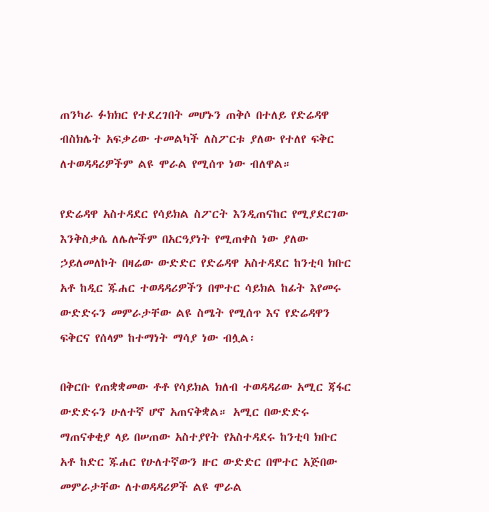ጠንካራ ፉክክር የተደረገበት መሆኑን ጠቅሶ በተለይ የድሬዳዋ ብስክሌት አፍቃሪው ተመልካች ለስፖርቱ ያለው የተለየ ፍቅር ለተወዳዳሪዎችም ልዩ ሞራል የሚሰጥ ነው ብለዋል።

የድሬዳዋ አስተዳደር የሳይክል ስፖርት እንዲጠናከር የሚያደርገው እንቅስቃሴ ለሌሎችም በአርዓያነት የሚጠቀስ ነው ያለው ኃይለመለኮት በዛሬው ውድድር የድሬዳዋ አስተዳደር ከንቲባ ክቡር አቶ ከዲር ጁሐር ተወዳዳሪዎችን በሞተር ሳይክል ከፊት እየመሩ ውድድሩን መምራታቸው ልዩ ስሜት የሚሰጥ እና የድሬዳዋን ፍቅርና የሰላም ከተማነት ማሳያ ነው ብሏል፡

በቅርቡ የጠቋቋመው ቶቶ የሳይክል ክለብ ተወዳዳሪው አሚር ጃፋር ውድድሩን ሁለተኛ ሆኖ አጠናቅቋል። አሚር በውድድሩ ማጠናቀቂያ ላይ በሠጠው አስተያየት የአስተዳደሩ ከንቲባ ክቡር አቶ ከድር ጁሐር የሁለተኛውን ዙር ውድድር በሞተር አጅበው መምራታቸው ለተወዳዳሪዎች ልዩ ሞራል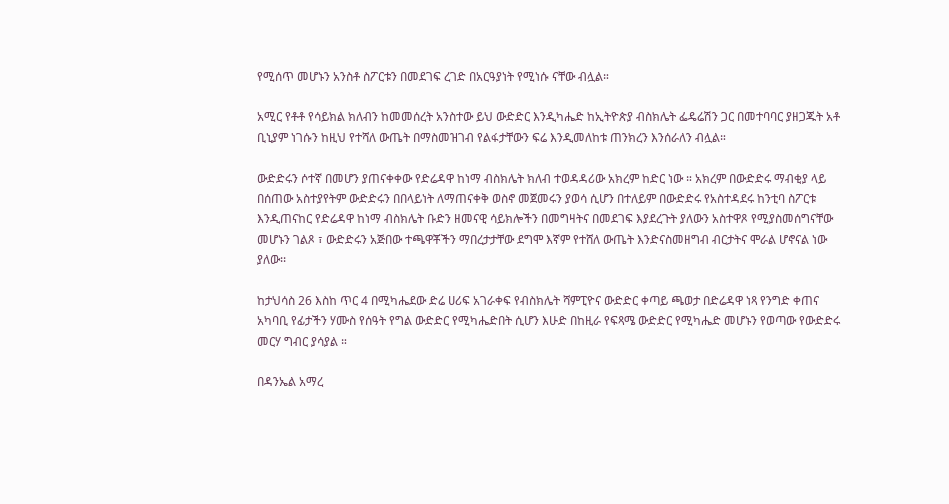የሚሰጥ መሆኑን አንስቶ ስፖርቱን በመደገፍ ረገድ በአርዓያነት የሚነሱ ናቸው ብሏል።

አሚር የቶቶ የሳይክል ክለብን ከመመሰረት አንስተው ይህ ውድድር እንዲካሔድ ከኢትዮጵያ ብስክሌት ፌዴሬሽን ጋር በመተባባር ያዘጋጁት አቶ ቢኒያም ነገሱን ከዚህ የተሻለ ውጤት በማስመዝገብ የልፋታቸውን ፍሬ እንዲመለከቱ ጠንክረን እንሰራለን ብሏል።

ውድድሩን ሶተኛ በመሆን ያጠናቀቀው የድሬዳዋ ከነማ ብስክሌት ክለብ ተወዳዳሪው አክረም ከድር ነው ። አክረም በውድድሩ ማብቂያ ላይ በሰጠው አስተያየትም ውድድሩን በበላይነት ለማጠናቀቅ ወስኖ መጀመሩን ያወሳ ሲሆን በተለይም በውድድሩ የአስተዳደሩ ከንቲባ ስፖርቱ እንዲጠናከር የድሬዳዋ ከነማ ብስክሌት ቡድን ዘመናዊ ሳይክሎችን በመግዛትና በመደገፍ እያደረጉት ያለውን አስተዋጾ የሚያስመሰግናቸው መሆኑን ገልጾ ፣ ውድድሩን አጅበው ተጫዋቾችን ማበረታታቸው ደግሞ እኛም የተሸለ ውጤት እንድናስመዘግብ ብርታትና ሞራል ሆኖናል ነው ያለው፡፡

ከታህሳስ 26 እስከ ጥር 4 በሚካሔደው ድሬ ሀሪፍ አገራቀፍ የብስክሌት ሻምፒዮና ውድድር ቀጣይ ጫወታ በድሬዳዋ ነጻ የንግድ ቀጠና አካባቢ የፊታችን ሃሙስ የሰዓት የግል ውድድር የሚካሔድበት ሲሆን እሁድ በከዚራ የፍጻሜ ውድድር የሚካሔድ መሆኑን የወጣው የውድድሩ መርሃ ግብር ያሳያል ።

በዳንኤል አማረ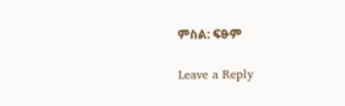ምስል: ፍፁም

Leave a Reply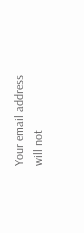Your email address will not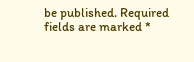be published. Required fields are marked *